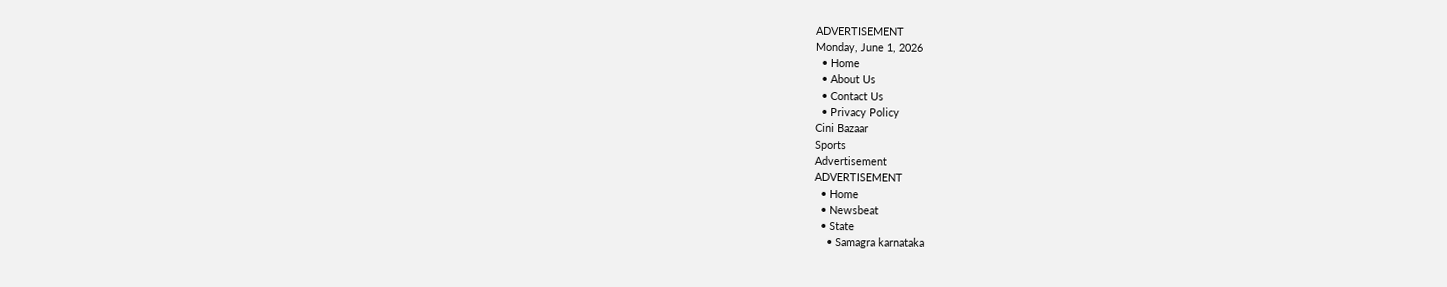ADVERTISEMENT
Monday, June 1, 2026
  • Home
  • About Us
  • Contact Us
  • Privacy Policy
Cini Bazaar
Sports
Advertisement
ADVERTISEMENT
  • Home
  • Newsbeat
  • State
    • Samagra karnataka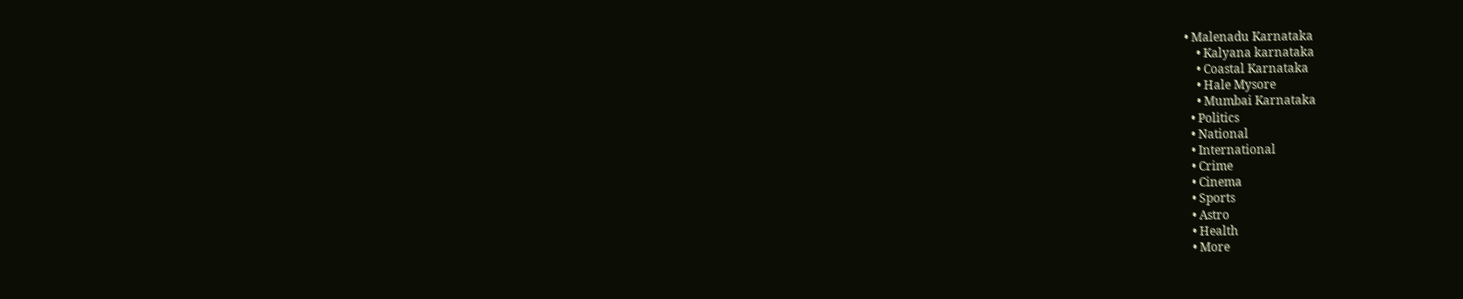• Malenadu Karnataka
    • Kalyana karnataka
    • Coastal Karnataka
    • Hale Mysore
    • Mumbai Karnataka
  • Politics
  • National
  • International
  • Crime
  • Cinema
  • Sports
  • Astro
  • Health
  • More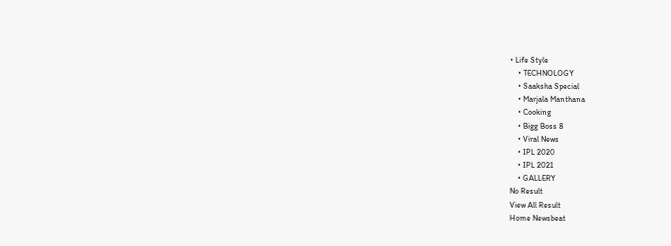• Life Style
    • TECHNOLOGY
    • Saaksha Special
    • Marjala Manthana
    • Cooking
    • Bigg Boss 8
    • Viral News
    • IPL 2020
    • IPL 2021
    • GALLERY
No Result
View All Result
Home Newsbeat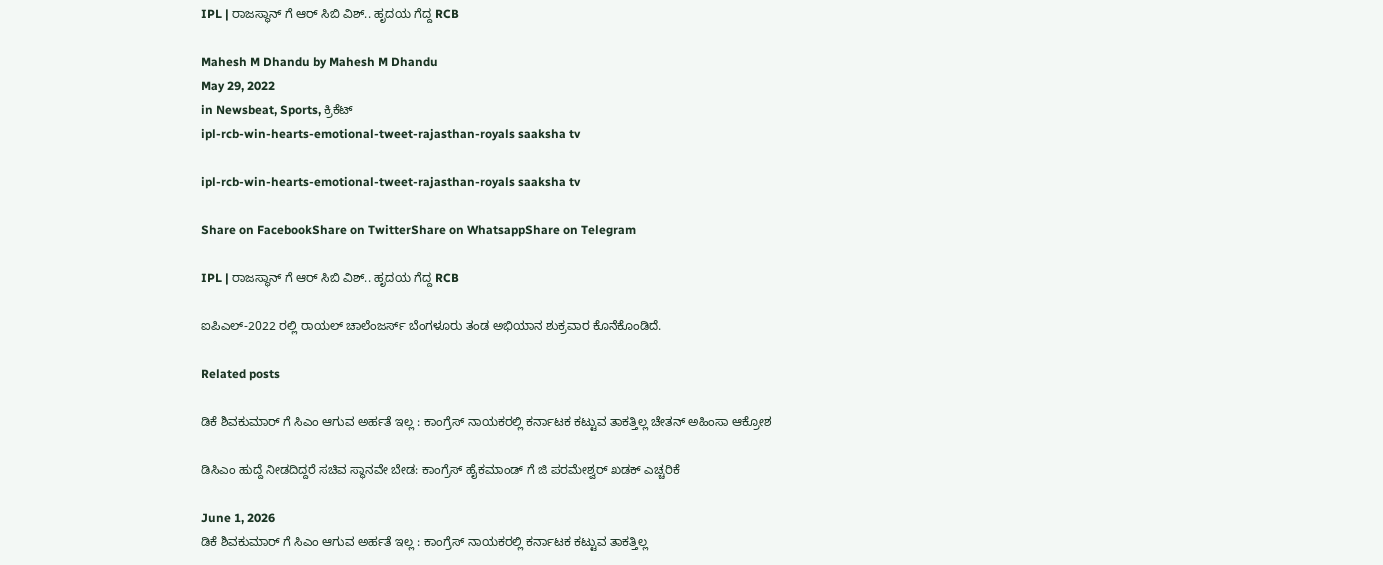IPL | ರಾಜಸ್ಥಾನ್ ಗೆ ಆರ್ ಸಿಬಿ ವಿಶ್.. ಹೃದಯ ಗೆದ್ದ RCB

Mahesh M Dhandu by Mahesh M Dhandu
May 29, 2022
in Newsbeat, Sports, ಕ್ರಿಕೆಟ್
ipl-rcb-win-hearts-emotional-tweet-rajasthan-royals saaksha tv

ipl-rcb-win-hearts-emotional-tweet-rajasthan-royals saaksha tv

Share on FacebookShare on TwitterShare on WhatsappShare on Telegram

IPL | ರಾಜಸ್ಥಾನ್ ಗೆ ಆರ್ ಸಿಬಿ ವಿಶ್.. ಹೃದಯ ಗೆದ್ದ RCB

ಐಪಿಎಲ್-2022 ರಲ್ಲಿ ರಾಯಲ್ ಚಾಲೆಂಜರ್ಸ್ ಬೆಂಗಳೂರು ತಂಡ ಅಭಿಯಾನ ಶುಕ್ರವಾರ ಕೊನೆಕೊಂಡಿದೆ.

Related posts

ಡಿಕೆ ಶಿವಕುಮಾರ್ ಗೆ ಸಿಎಂ ಆಗುವ ಅರ್ಹತೆ ಇಲ್ಲ : ಕಾಂಗ್ರೆಸ್ ನಾಯಕರಲ್ಲಿ ಕರ್ನಾಟಕ ಕಟ್ಟುವ ತಾಕತ್ತಿಲ್ಲ ಚೇತನ್ ಅಹಿಂಸಾ ಆಕ್ರೋಶ

ಡಿಸಿಎಂ ಹುದ್ದೆ ನೀಡದಿದ್ದರೆ ಸಚಿವ ಸ್ಥಾನವೇ ಬೇಡ: ಕಾಂಗ್ರೆಸ್ ಹೈಕಮಾಂಡ್ ಗೆ ಜಿ ಪರಮೇಶ್ವರ್ ಖಡಕ್ ಎಚ್ಚರಿಕೆ

June 1, 2026
ಡಿಕೆ ಶಿವಕುಮಾರ್ ಗೆ ಸಿಎಂ ಆಗುವ ಅರ್ಹತೆ ಇಲ್ಲ : ಕಾಂಗ್ರೆಸ್ ನಾಯಕರಲ್ಲಿ ಕರ್ನಾಟಕ ಕಟ್ಟುವ ತಾಕತ್ತಿಲ್ಲ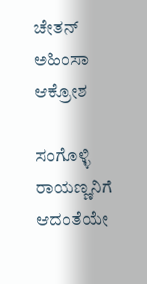ಚೇತನ್ ಅಹಿಂಸಾ ಆಕ್ರೋಶ

ಸಂಗೊಳ್ಳಿ ರಾಯಣ್ಣನಿಗೆ ಆದಂತೆಯೇ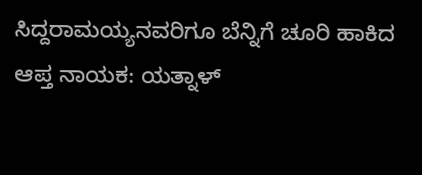ಸಿದ್ದರಾಮಯ್ಯನವರಿಗೂ ಬೆನ್ನಿಗೆ ಚೂರಿ ಹಾಕಿದ ಆಪ್ತ ನಾಯಕ: ಯತ್ನಾಳ್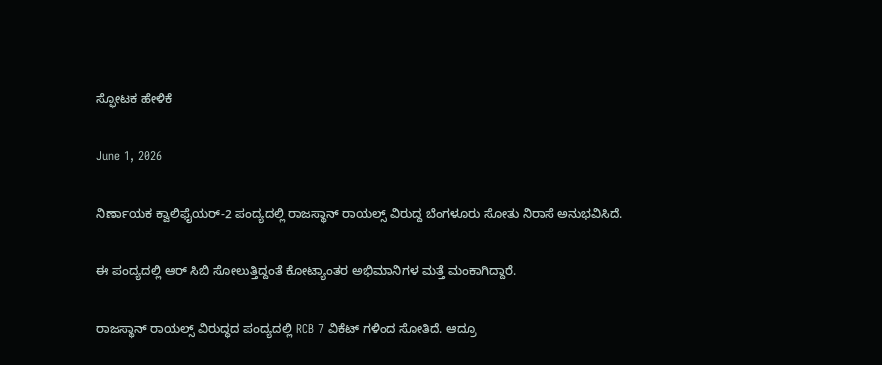ಸ್ಫೋಟಕ ಹೇಳಿಕೆ

June 1, 2026

ನಿರ್ಣಾಯಕ ಕ್ವಾಲಿಫೈಯರ್-2 ಪಂದ್ಯದಲ್ಲಿ ರಾಜಸ್ಥಾನ್ ರಾಯಲ್ಸ್ ವಿರುದ್ದ ಬೆಂಗಳೂರು ಸೋತು ನಿರಾಸೆ ಅನುಭವಿಸಿದೆ.

ಈ ಪಂದ್ಯದಲ್ಲಿ ಆರ್ ಸಿಬಿ ಸೋಲುತ್ತಿದ್ದಂತೆ ಕೋಟ್ಯಾಂತರ ಅಭಿಮಾನಿಗಳ ಮತ್ತೆ ಮಂಕಾಗಿದ್ದಾರೆ.

ರಾಜಸ್ಥಾನ್ ರಾಯಲ್ಸ್ ವಿರುದ್ಧದ ಪಂದ್ಯದಲ್ಲಿ RCB 7 ವಿಕೆಟ್ ಗಳಿಂದ ಸೋತಿದೆ. ಆದ್ರೂ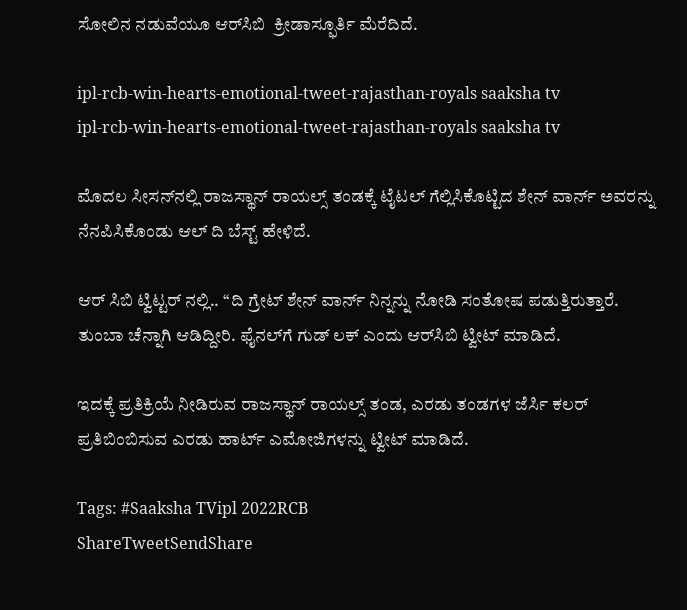ಸೋಲಿನ ನಡುವೆಯೂ ಆರ್‌ಸಿಬಿ  ಕ್ರೀಡಾಸ್ಫೂರ್ತಿ ಮೆರೆದಿದೆ.

ipl-rcb-win-hearts-emotional-tweet-rajasthan-royals saaksha tv
ipl-rcb-win-hearts-emotional-tweet-rajasthan-royals saaksha tv

ಮೊದಲ ಸೀಸನ್‌ನಲ್ಲಿ ರಾಜಸ್ಥಾನ್ ರಾಯಲ್ಸ್ ತಂಡಕ್ಕೆ ಟೈಟಲ್ ಗೆಲ್ಲಿಸಿಕೊಟ್ಟಿದ ಶೇನ್ ವಾರ್ನ್ ಅವರನ್ನು ನೆನಪಿಸಿಕೊಂಡು ಆಲ್ ದಿ ಬೆಸ್ಟ್ ಹೇಳಿದೆ.

ಆರ್ ಸಿಬಿ ಟ್ವಿಟ್ಟರ್ ನಲ್ಲಿ.. ‘‘ದಿ ಗ್ರೇಟ್ ಶೇನ್ ವಾರ್ನ್ ನಿನ್ನನ್ನು ನೋಡಿ ಸಂತೋಷ ಪಡುತ್ತಿರುತ್ತಾರೆ. ತುಂಬಾ ಚೆನ್ನಾಗಿ ಆಡಿದ್ದೀರಿ. ಫೈನಲ್‌ಗೆ ಗುಡ್ ಲಕ್ ಎಂದು ಆರ್‌ಸಿಬಿ ಟ್ವೀಟ್ ಮಾಡಿದೆ.

ಇದಕ್ಕೆ ಪ್ರತಿಕ್ರಿಯೆ ನೀಡಿರುವ ರಾಜಸ್ಥಾನ್ ರಾಯಲ್ಸ್ ತಂಡ, ಎರಡು ತಂಡಗಳ ಜೆರ್ಸಿ ಕಲರ್ ಪ್ರತಿಬಿಂಬಿಸುವ ಎರಡು ಹಾರ್ಟ್ ಎಮೋಜಿಗಳನ್ನು ಟ್ವೀಟ್ ಮಾಡಿದೆ.

Tags: #Saaksha TVipl 2022RCB
ShareTweetSendShare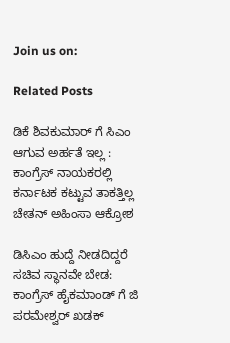Join us on:

Related Posts

ಡಿಕೆ ಶಿವಕುಮಾರ್ ಗೆ ಸಿಎಂ ಆಗುವ ಅರ್ಹತೆ ಇಲ್ಲ : ಕಾಂಗ್ರೆಸ್ ನಾಯಕರಲ್ಲಿ ಕರ್ನಾಟಕ ಕಟ್ಟುವ ತಾಕತ್ತಿಲ್ಲ ಚೇತನ್ ಅಹಿಂಸಾ ಆಕ್ರೋಶ

ಡಿಸಿಎಂ ಹುದ್ದೆ ನೀಡದಿದ್ದರೆ ಸಚಿವ ಸ್ಥಾನವೇ ಬೇಡ: ಕಾಂಗ್ರೆಸ್ ಹೈಕಮಾಂಡ್ ಗೆ ಜಿ ಪರಮೇಶ್ವರ್ ಖಡಕ್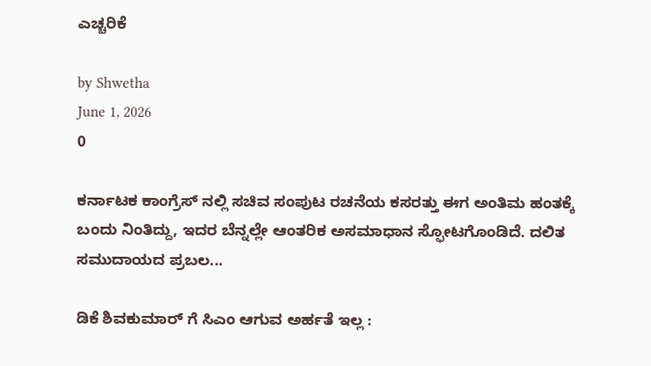ಎಚ್ಚರಿಕೆ

by Shwetha
June 1, 2026
0

ಕರ್ನಾಟಕ ಕಾಂಗ್ರೆಸ್ ನಲ್ಲಿ ಸಚಿವ ಸಂಪುಟ ರಚನೆಯ ಕಸರತ್ತು ಈಗ ಅಂತಿಮ ಹಂತಕ್ಕೆ ಬಂದು ನಿಂತಿದ್ದು, ಇದರ ಬೆನ್ನಲ್ಲೇ ಆಂತರಿಕ ಅಸಮಾಧಾನ ಸ್ಫೋಟಗೊಂಡಿದೆ. ದಲಿತ ಸಮುದಾಯದ ಪ್ರಬಲ...

ಡಿಕೆ ಶಿವಕುಮಾರ್ ಗೆ ಸಿಎಂ ಆಗುವ ಅರ್ಹತೆ ಇಲ್ಲ :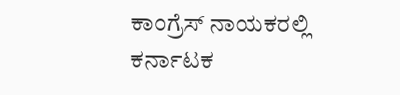ಕಾಂಗ್ರೆಸ್ ನಾಯಕರಲ್ಲಿ ಕರ್ನಾಟಕ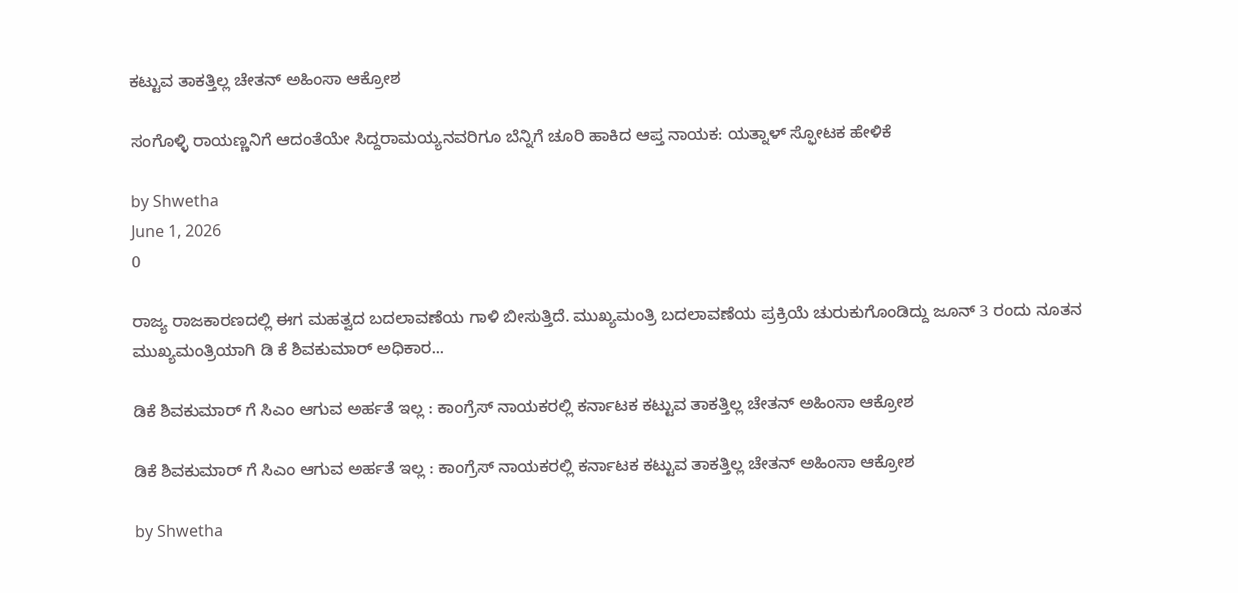ಕಟ್ಟುವ ತಾಕತ್ತಿಲ್ಲ ಚೇತನ್ ಅಹಿಂಸಾ ಆಕ್ರೋಶ

ಸಂಗೊಳ್ಳಿ ರಾಯಣ್ಣನಿಗೆ ಆದಂತೆಯೇ ಸಿದ್ದರಾಮಯ್ಯನವರಿಗೂ ಬೆನ್ನಿಗೆ ಚೂರಿ ಹಾಕಿದ ಆಪ್ತ ನಾಯಕ: ಯತ್ನಾಳ್ ಸ್ಫೋಟಕ ಹೇಳಿಕೆ

by Shwetha
June 1, 2026
0

ರಾಜ್ಯ ರಾಜಕಾರಣದಲ್ಲಿ ಈಗ ಮಹತ್ವದ ಬದಲಾವಣೆಯ ಗಾಳಿ ಬೀಸುತ್ತಿದೆ. ಮುಖ್ಯಮಂತ್ರಿ ಬದಲಾವಣೆಯ ಪ್ರಕ್ರಿಯೆ ಚುರುಕುಗೊಂಡಿದ್ದು ಜೂನ್ 3 ರಂದು ನೂತನ ಮುಖ್ಯಮಂತ್ರಿಯಾಗಿ ಡಿ ಕೆ ಶಿವಕುಮಾರ್ ಅಧಿಕಾರ...

ಡಿಕೆ ಶಿವಕುಮಾರ್ ಗೆ ಸಿಎಂ ಆಗುವ ಅರ್ಹತೆ ಇಲ್ಲ : ಕಾಂಗ್ರೆಸ್ ನಾಯಕರಲ್ಲಿ ಕರ್ನಾಟಕ ಕಟ್ಟುವ ತಾಕತ್ತಿಲ್ಲ ಚೇತನ್ ಅಹಿಂಸಾ ಆಕ್ರೋಶ

ಡಿಕೆ ಶಿವಕುಮಾರ್ ಗೆ ಸಿಎಂ ಆಗುವ ಅರ್ಹತೆ ಇಲ್ಲ : ಕಾಂಗ್ರೆಸ್ ನಾಯಕರಲ್ಲಿ ಕರ್ನಾಟಕ ಕಟ್ಟುವ ತಾಕತ್ತಿಲ್ಲ ಚೇತನ್ ಅಹಿಂಸಾ ಆಕ್ರೋಶ

by Shwetha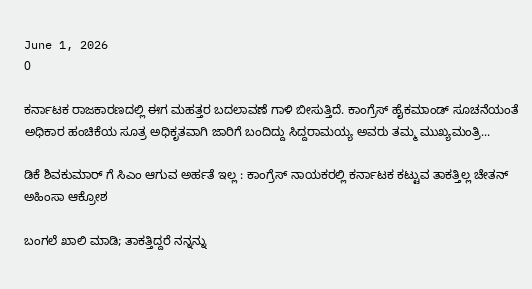June 1, 2026
0

ಕರ್ನಾಟಕ ರಾಜಕಾರಣದಲ್ಲಿ ಈಗ ಮಹತ್ತರ ಬದಲಾವಣೆ ಗಾಳಿ ಬೀಸುತ್ತಿದೆ. ಕಾಂಗ್ರೆಸ್ ಹೈಕಮಾಂಡ್ ಸೂಚನೆಯಂತೆ ಅಧಿಕಾರ ಹಂಚಿಕೆಯ ಸೂತ್ರ ಅಧಿಕೃತವಾಗಿ ಜಾರಿಗೆ ಬಂದಿದ್ದು ಸಿದ್ದರಾಮಯ್ಯ ಅವರು ತಮ್ಮ ಮುಖ್ಯಮಂತ್ರಿ...

ಡಿಕೆ ಶಿವಕುಮಾರ್ ಗೆ ಸಿಎಂ ಆಗುವ ಅರ್ಹತೆ ಇಲ್ಲ : ಕಾಂಗ್ರೆಸ್ ನಾಯಕರಲ್ಲಿ ಕರ್ನಾಟಕ ಕಟ್ಟುವ ತಾಕತ್ತಿಲ್ಲ ಚೇತನ್ ಅಹಿಂಸಾ ಆಕ್ರೋಶ

ಬಂಗಲೆ ಖಾಲಿ ಮಾಡಿ; ತಾಕತ್ತಿದ್ದರೆ ನನ್ನನ್ನು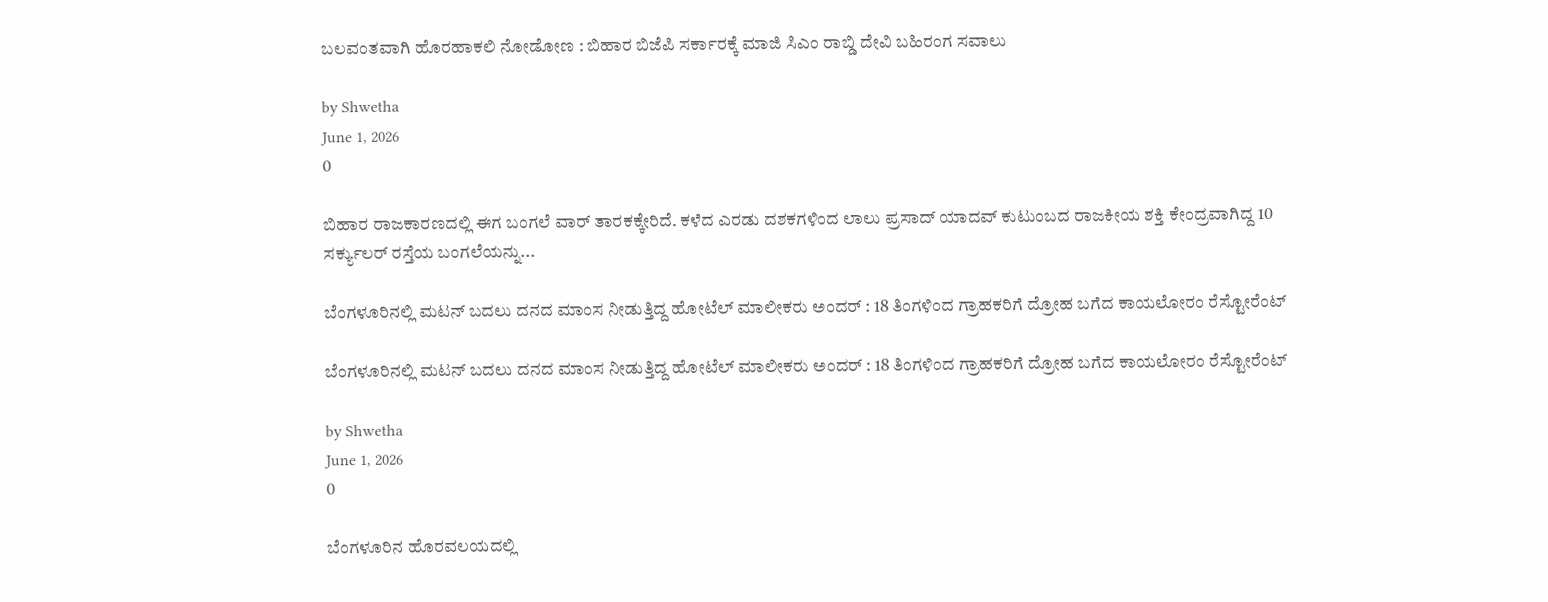ಬಲವಂತವಾಗಿ ಹೊರಹಾಕಲಿ ನೋಡೋಣ : ಬಿಹಾರ ಬಿಜೆಪಿ ಸರ್ಕಾರಕ್ಕೆ ಮಾಜಿ ಸಿಎಂ ರಾಬ್ಡಿ ದೇವಿ ಬಹಿರಂಗ ಸವಾಲು

by Shwetha
June 1, 2026
0

ಬಿಹಾರ ರಾಜಕಾರಣದಲ್ಲಿ ಈಗ ಬಂಗಲೆ ವಾರ್ ತಾರಕಕ್ಕೇರಿದೆ. ಕಳೆದ ಎರಡು ದಶಕಗಳಿಂದ ಲಾಲು ಪ್ರಸಾದ್ ಯಾದವ್ ಕುಟುಂಬದ ರಾಜಕೀಯ ಶಕ್ತಿ ಕೇಂದ್ರವಾಗಿದ್ದ 10 ಸರ್ಕ್ಯುಲರ್ ರಸ್ತೆಯ ಬಂಗಲೆಯನ್ನು...

ಬೆಂಗಳೂರಿನಲ್ಲಿ ಮಟನ್ ಬದಲು ದನದ ಮಾಂಸ ನೀಡುತ್ತಿದ್ದ ಹೋಟೆಲ್ ಮಾಲೀಕರು ಅಂದರ್ : 18 ತಿಂಗಳಿಂದ ಗ್ರಾಹಕರಿಗೆ ದ್ರೋಹ ಬಗೆದ ಕಾಯಲೋರಂ ರೆಸ್ಟೋರೆಂಟ್

ಬೆಂಗಳೂರಿನಲ್ಲಿ ಮಟನ್ ಬದಲು ದನದ ಮಾಂಸ ನೀಡುತ್ತಿದ್ದ ಹೋಟೆಲ್ ಮಾಲೀಕರು ಅಂದರ್ : 18 ತಿಂಗಳಿಂದ ಗ್ರಾಹಕರಿಗೆ ದ್ರೋಹ ಬಗೆದ ಕಾಯಲೋರಂ ರೆಸ್ಟೋರೆಂಟ್

by Shwetha
June 1, 2026
0

ಬೆಂಗಳೂರಿನ ಹೊರವಲಯದಲ್ಲಿ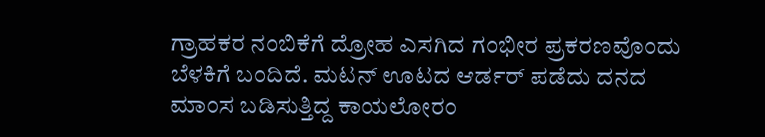ಗ್ರಾಹಕರ ನಂಬಿಕೆಗೆ ದ್ರೋಹ ಎಸಗಿದ ಗಂಭೀರ ಪ್ರಕರಣವೊಂದು ಬೆಳಕಿಗೆ ಬಂದಿದೆ. ಮಟನ್ ಊಟದ ಆರ್ಡರ್ ಪಡೆದು ದನದ ಮಾಂಸ ಬಡಿಸುತ್ತಿದ್ದ ಕಾಯಲೋರಂ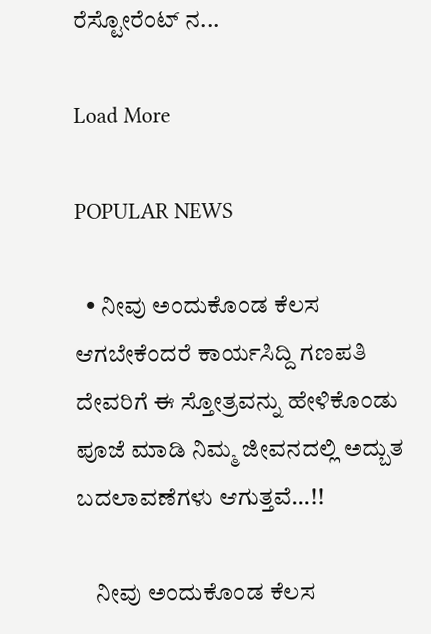ರೆಸ್ಟೋರೆಂಟ್ ನ...

Load More

POPULAR NEWS

  • ನೀವು ಅಂದುಕೊಂಡ ಕೆಲಸ ಆಗಬೇಕೆಂದರೆ ಕಾರ್ಯಸಿದ್ದಿ ಗಣಪತಿ ದೇವರಿಗೆ ಈ ಸ್ತೋತ್ರವನ್ನು ಹೇಳಿಕೊಂಡು ಪೂಜೆ ಮಾಡಿ ನಿಮ್ಮ ಜೀವನದಲ್ಲಿ ಅದ್ಬುತ ಬದಲಾವಣೆಗಳು ಆಗುತ್ತವೆ…!!

    ನೀವು ಅಂದುಕೊಂಡ ಕೆಲಸ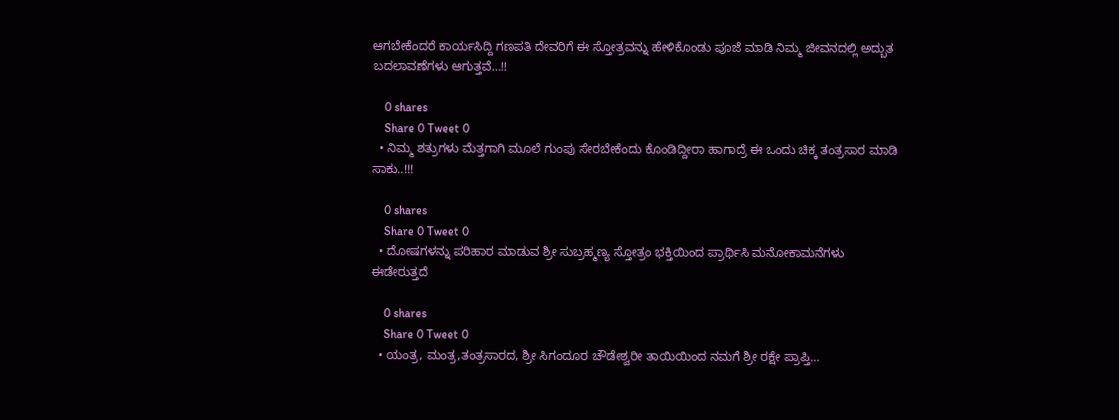ಆಗಬೇಕೆಂದರೆ ಕಾರ್ಯಸಿದ್ದಿ ಗಣಪತಿ ದೇವರಿಗೆ ಈ ಸ್ತೋತ್ರವನ್ನು ಹೇಳಿಕೊಂಡು ಪೂಜೆ ಮಾಡಿ ನಿಮ್ಮ ಜೀವನದಲ್ಲಿ ಅದ್ಬುತ ಬದಲಾವಣೆಗಳು ಆಗುತ್ತವೆ…!!

    0 shares
    Share 0 Tweet 0
  • ನಿಮ್ಮ ಶತ್ರುಗಳು ಮೆತ್ತಗಾಗಿ ಮೂಲೆ ಗುಂಪು ಸೇರಬೇಕೆಂದು ಕೊಂಡಿದ್ದೀರಾ ಹಾಗಾದ್ರೆ ಈ ಒಂದು ಚಿಕ್ಕ ತಂತ್ರಸಾರ ಮಾಡಿ ಸಾಕು..!!!

    0 shares
    Share 0 Tweet 0
  • ದೋಷಗಳನ್ನು ಪರಿಹಾರ ಮಾಡುವ ಶ್ರೀ ಸುಬ್ರಹ್ಮಣ್ಯ ಸ್ತೋತ್ರಂ ಭಕ್ತಿಯಿಂದ ಪ್ರಾರ್ಥಿಸಿ ಮನೋಕಾಮನೆಗಳು ಈಡೇರುತ್ತದೆ

    0 shares
    Share 0 Tweet 0
  • ಯಂತ್ರ, ಮಂತ್ರ,ತಂತ್ರಸಾರದ, ಶ್ರೀ ಸಿಗಂದೂರ ಚೌಡೇಶ್ವರೀ ತಾಯಿಯಿಂದ ನಮಗೆ ಶ್ರೀ ರಕ್ಷೇ ಪ್ರಾಪ್ತಿ…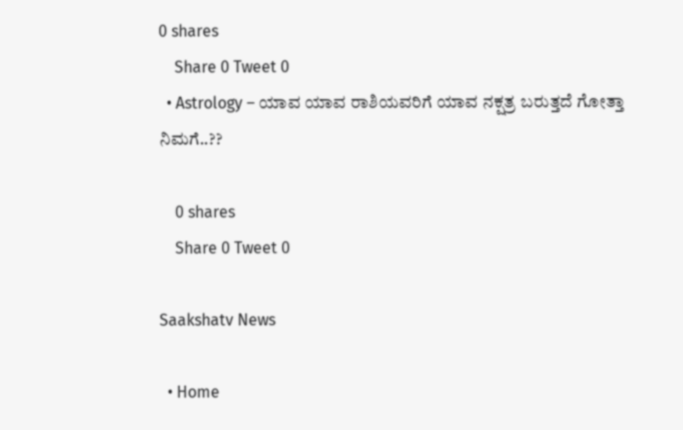0 shares
    Share 0 Tweet 0
  • Astrology – ಯಾವ ಯಾವ ರಾಶಿಯವರಿಗೆ ಯಾವ ನಕ್ಷತ್ರ ಬರುತ್ತದೆ ಗೋತ್ತಾ ನಿಮಗೆ..??

    0 shares
    Share 0 Tweet 0

Saakshatv News

  • Home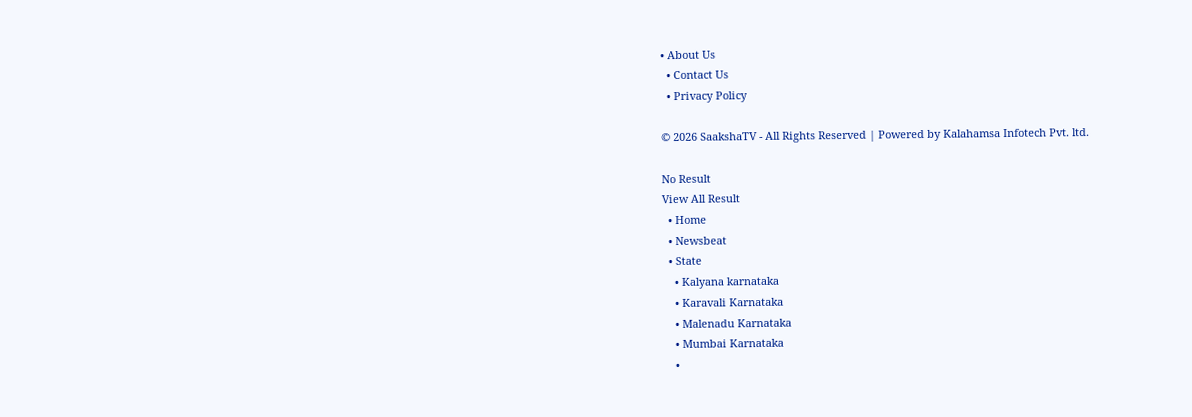• About Us
  • Contact Us
  • Privacy Policy

© 2026 SaakshaTV - All Rights Reserved | Powered by Kalahamsa Infotech Pvt. ltd.

No Result
View All Result
  • Home
  • Newsbeat
  • State
    • Kalyana karnataka
    • Karavali Karnataka
    • Malenadu Karnataka
    • Mumbai Karnataka
    •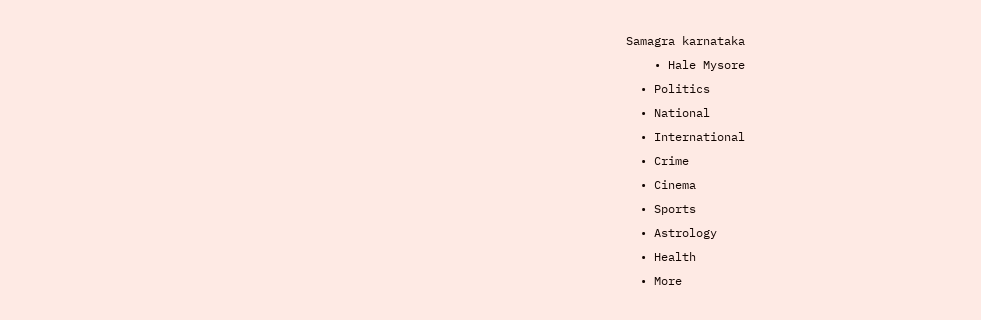Samagra karnataka
    • Hale Mysore
  • Politics
  • National
  • International
  • Crime
  • Cinema
  • Sports
  • Astrology
  • Health
  • More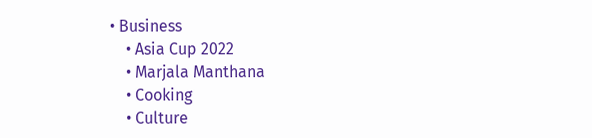• Business
    • Asia Cup 2022
    • Marjala Manthana
    • Cooking
    • Culture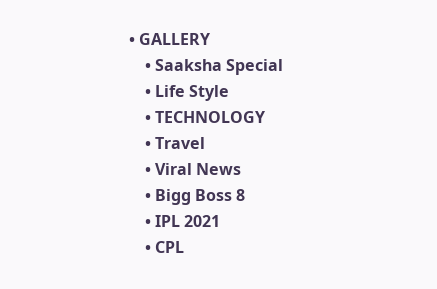• GALLERY
    • Saaksha Special
    • Life Style
    • TECHNOLOGY
    • Travel
    • Viral News
    • Bigg Boss 8
    • IPL 2021
    • CPL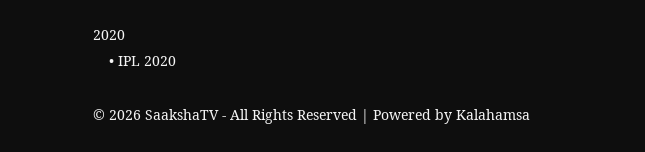2020
    • IPL 2020

© 2026 SaakshaTV - All Rights Reserved | Powered by Kalahamsa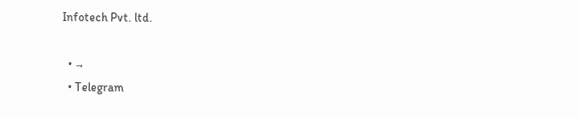Infotech Pvt. ltd.

  • →
  • Telegram